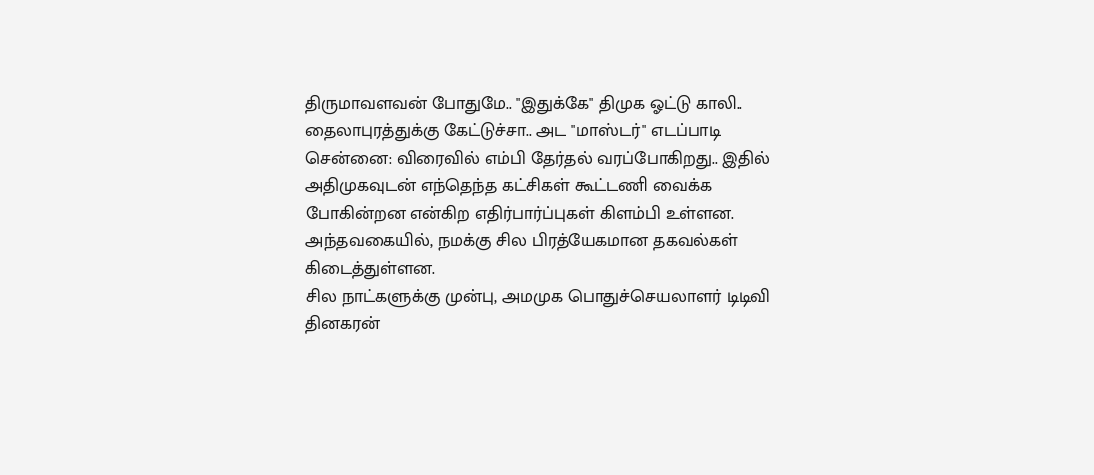திருமாவளவன் போதுமே.. "இதுக்கே" திமுக ஓட்டு காலி.. தைலாபுரத்துக்கு கேட்டுச்சா.. அட "மாஸ்டர்" எடப்பாடி
சென்னை: விரைவில் எம்பி தேர்தல் வரப்போகிறது.. இதில் அதிமுகவுடன் எந்தெந்த கட்சிகள் கூட்டணி வைக்க போகின்றன என்கிற எதிர்பார்ப்புகள் கிளம்பி உள்ளன. அந்தவகையில், நமக்கு சில பிரத்யேகமான தகவல்கள் கிடைத்துள்ளன.
சில நாட்களுக்கு முன்பு, அமமுக பொதுச்செயலாளர் டிடிவி தினகரன்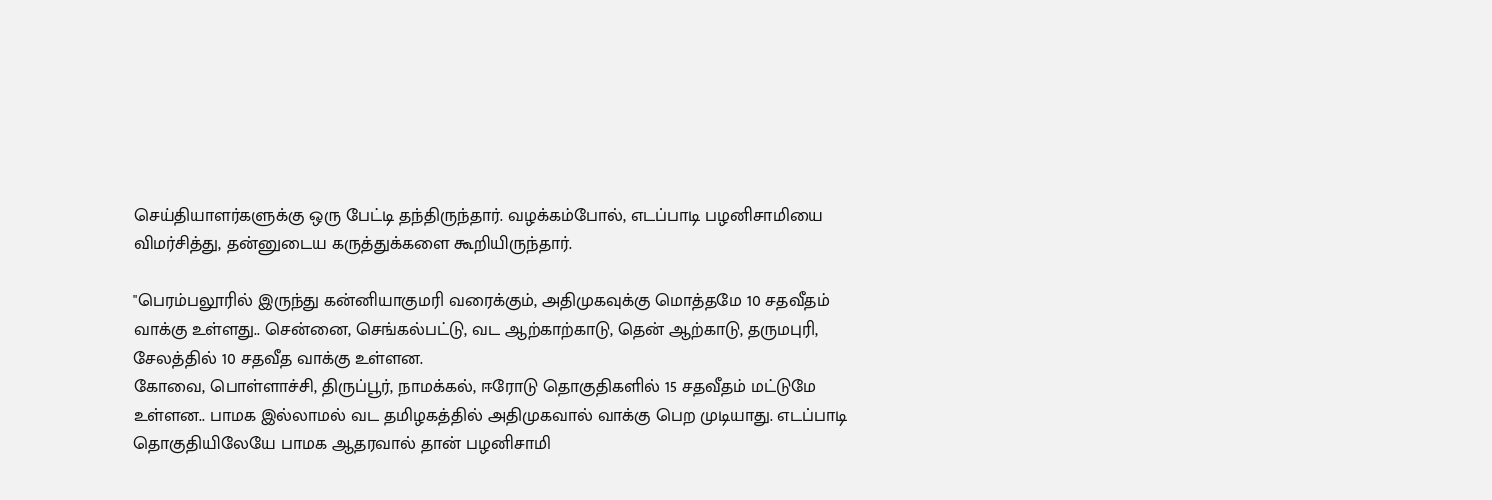செய்தியாளர்களுக்கு ஒரு பேட்டி தந்திருந்தார். வழக்கம்போல், எடப்பாடி பழனிசாமியை விமர்சித்து, தன்னுடைய கருத்துக்களை கூறியிருந்தார்.

"பெரம்பலூரில் இருந்து கன்னியாகுமரி வரைக்கும், அதிமுகவுக்கு மொத்தமே 10 சதவீதம் வாக்கு உள்ளது.. சென்னை, செங்கல்பட்டு, வட ஆற்காற்காடு, தென் ஆற்காடு, தருமபுரி, சேலத்தில் 10 சதவீத வாக்கு உள்ளன.
கோவை, பொள்ளாச்சி, திருப்பூர், நாமக்கல், ஈரோடு தொகுதிகளில் 15 சதவீதம் மட்டுமே உள்ளன.. பாமக இல்லாமல் வட தமிழகத்தில் அதிமுகவால் வாக்கு பெற முடியாது. எடப்பாடி தொகுதியிலேயே பாமக ஆதரவால் தான் பழனிசாமி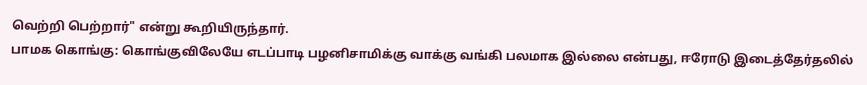வெற்றி பெற்றார்" என்று கூறியிருந்தார்.
பாமக கொங்கு: கொங்குவிலேயே எடப்பாடி பழனிசாமிக்கு வாக்கு வங்கி பலமாக இல்லை என்பது, ஈரோடு இடைத்தேர்தலில்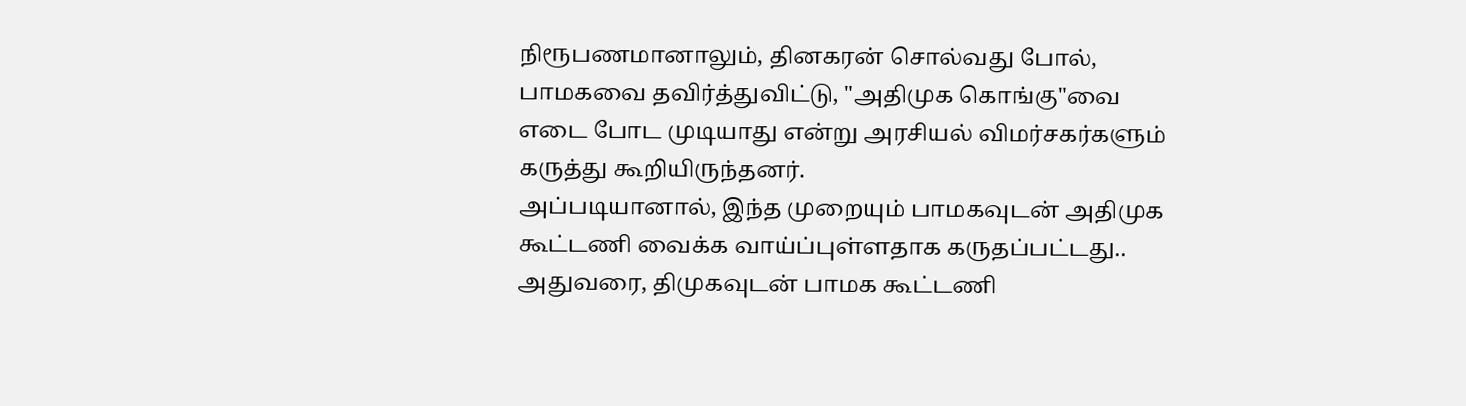நிரூபணமானாலும், தினகரன் சொல்வது போல், பாமகவை தவிர்த்துவிட்டு, "அதிமுக கொங்கு"வை எடை போட முடியாது என்று அரசியல் விமர்சகர்களும் கருத்து கூறியிருந்தனர்.
அப்படியானால், இந்த முறையும் பாமகவுடன் அதிமுக கூட்டணி வைக்க வாய்ப்புள்ளதாக கருதப்பட்டது.. அதுவரை, திமுகவுடன் பாமக கூட்டணி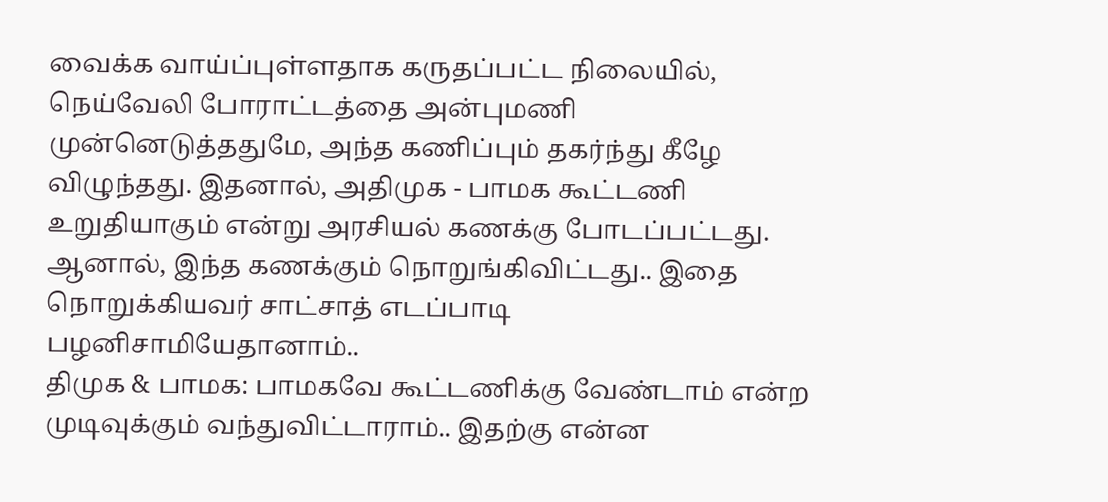வைக்க வாய்ப்புள்ளதாக கருதப்பட்ட நிலையில், நெய்வேலி போராட்டத்தை அன்புமணி முன்னெடுத்ததுமே, அந்த கணிப்பும் தகர்ந்து கீழே விழுந்தது. இதனால், அதிமுக - பாமக கூட்டணி உறுதியாகும் என்று அரசியல் கணக்கு போடப்பட்டது. ஆனால், இந்த கணக்கும் நொறுங்கிவிட்டது.. இதை நொறுக்கியவர் சாட்சாத் எடப்பாடி பழனிசாமியேதானாம்..
திமுக & பாமக: பாமகவே கூட்டணிக்கு வேண்டாம் என்ற முடிவுக்கும் வந்துவிட்டாராம்.. இதற்கு என்ன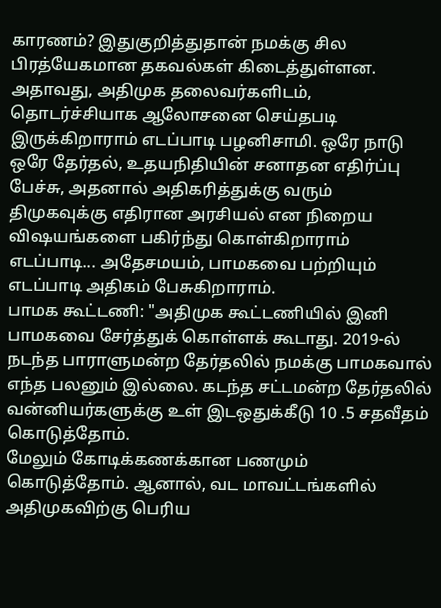காரணம்? இதுகுறித்துதான் நமக்கு சில பிரத்யேகமான தகவல்கள் கிடைத்துள்ளன.
அதாவது, அதிமுக தலைவர்களிடம், தொடர்ச்சியாக ஆலோசனை செய்தபடி இருக்கிறாராம் எடப்பாடி பழனிசாமி. ஒரே நாடு ஒரே தேர்தல், உதயநிதியின் சனாதன எதிர்ப்பு பேச்சு, அதனால் அதிகரித்துக்கு வரும் திமுகவுக்கு எதிரான அரசியல் என நிறைய விஷயங்களை பகிர்ந்து கொள்கிறாராம் எடப்பாடி... அதேசமயம், பாமகவை பற்றியும் எடப்பாடி அதிகம் பேசுகிறாராம்.
பாமக கூட்டணி: "அதிமுக கூட்டணியில் இனி பாமகவை சேர்த்துக் கொள்ளக் கூடாது. 2019-ல் நடந்த பாராளுமன்ற தேர்தலில் நமக்கு பாமகவால் எந்த பலனும் இல்லை. கடந்த சட்டமன்ற தேர்தலில் வன்னியர்களுக்கு உள் இடஒதுக்கீடு 10 .5 சதவீதம் கொடுத்தோம்.
மேலும் கோடிக்கணக்கான பணமும் கொடுத்தோம். ஆனால், வட மாவட்டங்களில் அதிமுகவிற்கு பெரிய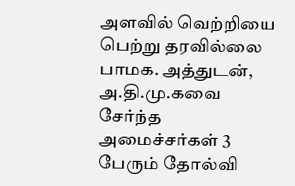அளவில் வெற்றியை பெற்று தரவில்லை பாமக. அத்துடன், அ.தி.மு.கவை சேர்ந்த அமைச்சர்கள் 3 பேரும் தோல்வி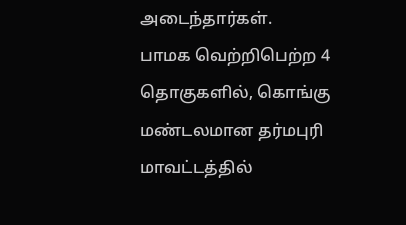அடைந்தார்கள்.
பாமக வெற்றிபெற்ற 4 தொகுகளில், கொங்கு மண்டலமான தர்மபுரி மாவட்டத்தில்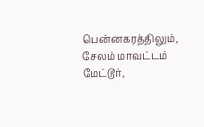பென்னகரத்திலும், சேலம் மாவட்டம் மேட்டூர்,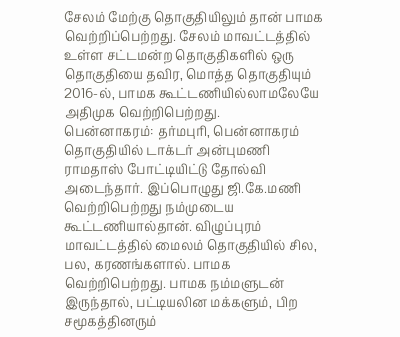சேலம் மேற்கு தொகுதியிலும் தான் பாமக வெற்றிப்பெற்றது. சேலம் மாவட்டத்தில் உள்ள சட்டமன்ற தொகுதிகளில் ஒரு தொகுதியை தவிர, மொத்த தொகுதியும் 2016-ல், பாமக கூட்டணியில்லாமலேயே அதிமுக வெற்றிபெற்றது.
பென்னாகரம்: தர்மபுரி, பென்னாகரம் தொகுதியில் டாக்டர் அன்புமணி ராமதாஸ் போட்டியிட்டு தோல்வி அடைந்தார். இப்பொழுது ஜி.கே.மணி வெற்றிபெற்றது நம்முடைய கூட்டணியால்தான். விழுப்புரம் மாவட்டத்தில் மைலம் தொகுதியில் சில, பல, கரணங்களால். பாமக வெற்றிபெற்றது. பாமக நம்மளுடன் இருந்தால், பட்டியலின மக்களும், பிற சமூகத்தினரும்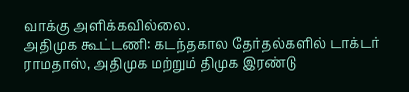வாக்கு அளிக்கவில்லை.
அதிமுக கூட்டணி: கடந்தகால தேர்தல்களில் டாக்டர் ராமதாஸ், அதிமுக மற்றும் திமுக இரண்டு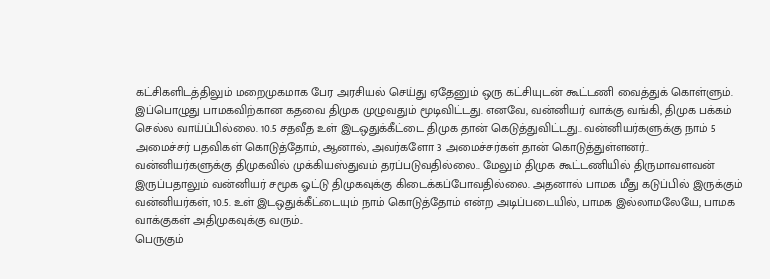கட்சிகளிடத்திலும் மறைமுகமாக பேர அரசியல் செய்து ஏதேனும் ஒரு கட்சியுடன் கூட்டணி வைத்துக் கொள்ளும். இப்பொழுது பாமகவிற்கான கதவை திமுக முழுவதும் மூடிவிட்டது. எனவே, வன்னியர் வாக்கு வங்கி, திமுக பக்கம் செல்ல வாய்ப்பில்லை. 10.5 சதவீத உள் இடஒதுக்கீட்டை திமுக தான் கெடுத்துவிட்டது.. வன்னியர்களுக்கு நாம் 5 அமைச்சர் பதவிகள் கொடுத்தோம், ஆனால், அவர்களோ 3 அமைச்சர்கள் தான் கொடுத்துள்ளனர்..
வன்னியர்களுக்கு திமுகவில் முக்கியஸ்துவம் தரப்படுவதில்லை.. மேலும் திமுக கூட்டணியில் திருமாவளவன் இருப்பதாலும் வன்னியர் சமூக ஓட்டு திமுகவுக்கு கிடைக்கப்போவதில்லை. அதனால் பாமக மீது கடுப்பில் இருக்கும் வன்னியர்கள், 10.5. உள் இடஒதுக்கீட்டையும் நாம் கொடுத்தோம் என்ற அடிப்படையில், பாமக இல்லாமலேயே, பாமக வாக்குகள் அதிமுகவுக்கு வரும்..
பெருகும்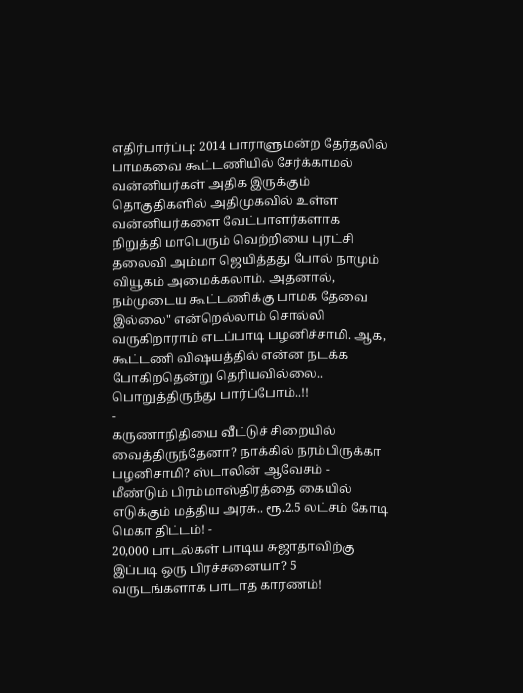எதிர்பார்ப்பு: 2014 பாராளுமன்ற தேர்தலில் பாமகவை கூட்டணியில் சேர்க்காமல் வன்னியர்கள் அதிக இருக்கும் தொகுதிகளில் அதிமுகவில் உள்ள வன்னியர்களை வேட்பாளர்களாக நிறுத்தி மாபெரும் வெற்றியை புரட்சி தலைவி அம்மா ஜெயித்தது போல் நாமும் வியூகம் அமைக்கலாம். அதனால், நம்முடைய கூட்டணிக்கு பாமக தேவை இல்லை" என்றெல்லாம் சொல்லி வருகிறாராம் எடப்பாடி பழனிச்சாமி. ஆக, கூட்டணி விஷயத்தில் என்ன நடக்க போகிறதென்று தெரியவில்லை.. பொறுத்திருந்து பார்ப்போம்..!!
-
கருணாநிதியை வீட்டுச் சிறையில் வைத்திருந்தேனா? நாக்கில் நரம்பிருக்கா பழனிசாமி? ஸ்டாலின் ஆவேசம் -
மீண்டும் பிரம்மாஸ்திரத்தை கையில் எடுக்கும் மத்திய அரசு.. ரூ.2.5 லட்சம் கோடி மெகா திட்டம்! -
20,000 பாடல்கள் பாடிய சுஜாதாவிற்கு இப்படி ஒரு பிரச்சனையா? 5 வருடங்களாக பாடாத காரணம்!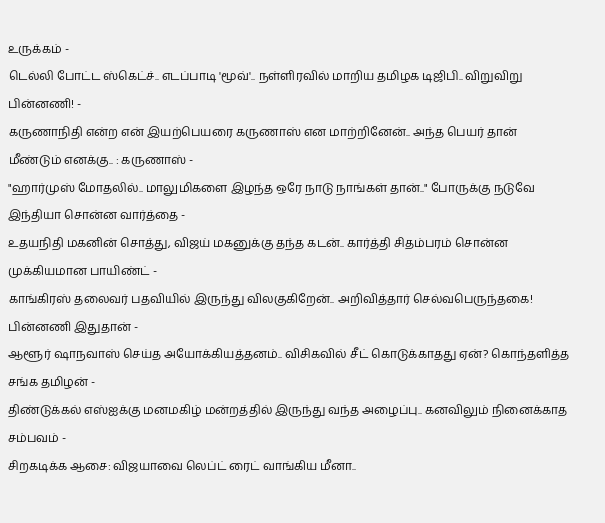உருக்கம் -
டெல்லி போட்ட ஸ்கெட்ச்.. எடப்பாடி 'மூவ்'.. நள்ளிரவில் மாறிய தமிழக டிஜிபி.. விறுவிறு பின்னணி! -
கருணாநிதி என்ற என் இயற்பெயரை கருணாஸ் என மாற்றினேன்.. அந்த பெயர் தான் மீண்டும் எனக்கு.. : கருணாஸ் -
"ஹார்முஸ் மோதலில்.. மாலுமிகளை இழந்த ஒரே நாடு நாங்கள் தான்.." போருக்கு நடுவே இந்தியா சொன்ன வார்த்தை -
உதயநிதி மகனின் சொத்து, விஜய் மகனுக்கு தந்த கடன்.. கார்த்தி சிதம்பரம் சொன்ன முக்கியமான பாயிண்ட் -
காங்கிரஸ் தலைவர் பதவியில் இருந்து விலகுகிறேன்.. அறிவித்தார் செல்வபெருந்தகை! பின்னணி இதுதான் -
ஆளூர் ஷாநவாஸ் செய்த அயோக்கியத்தனம்.. விசிகவில் சீட் கொடுக்காதது ஏன்? கொந்தளித்த சங்க தமிழன் -
திண்டுக்கல் எஸ்ஐக்கு மனமகிழ் மன்றத்தில் இருந்து வந்த அழைப்பு.. கனவிலும் நினைக்காத சம்பவம் -
சிறகடிக்க ஆசை: விஜயாவை லெப்ட் ரைட் வாங்கிய மீனா..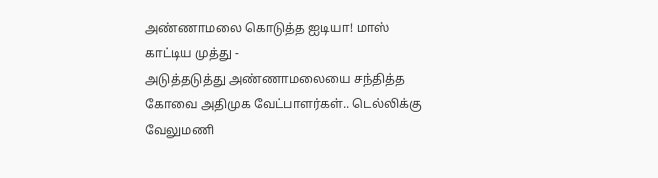அண்ணாமலை கொடுத்த ஐடியா! மாஸ் காட்டிய முத்து -
அடுத்தடுத்து அண்ணாமலையை சந்தித்த கோவை அதிமுக வேட்பாளர்கள்.. டெல்லிக்கு வேலுமணி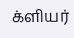க்ளியர்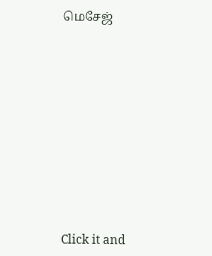மெசேஜ்












Click it and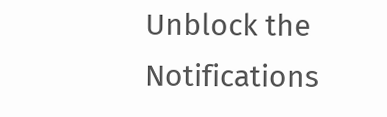Unblock the Notifications